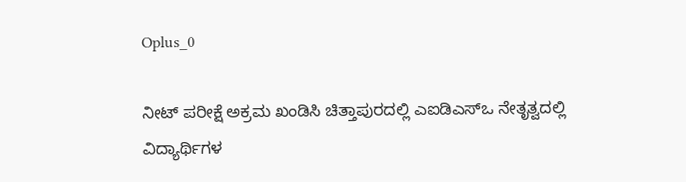Oplus_0

ನೀಟ್ ಪರೀಕ್ಷೆ ಅಕ್ರಮ ಖಂಡಿಸಿ ಚಿತ್ತಾಪುರದಲ್ಲಿ ಎಐಡಿಎಸ್ಒ ನೇತೃತ್ವದಲ್ಲಿ ವಿದ್ಯಾರ್ಥಿಗಳ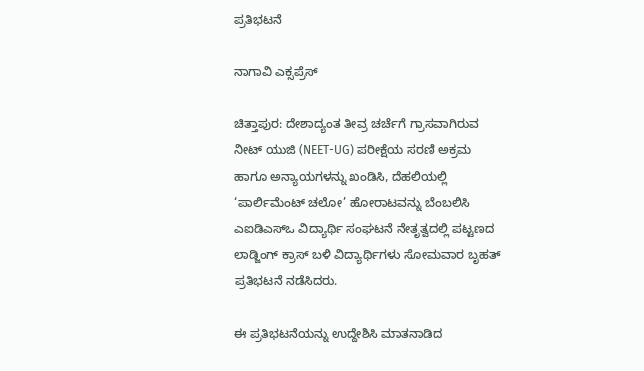ಪ್ರತಿಭಟನೆ

ನಾಗಾವಿ ಎಕ್ಸಪ್ರೆಸ್

ಚಿತ್ತಾಪುರ: ದೇಶಾದ್ಯಂತ ತೀವ್ರ ಚರ್ಚೆಗೆ ಗ್ರಾಸವಾಗಿರುವ ನೀಟ್ ಯುಜಿ (NEET-UG) ಪರೀಕ್ಷೆಯ ಸರಣಿ ಅಕ್ರಮ ಹಾಗೂ ಅನ್ಯಾಯಗಳನ್ನು ಖಂಡಿಸಿ, ದೆಹಲಿಯಲ್ಲಿ ‘ಪಾರ್ಲಿಮೆಂಟ್ ಚಲೋ’ ಹೋರಾಟವನ್ನು ಬೆಂಬಲಿಸಿ ಎಐಡಿಎಸ್ಒ ವಿದ್ಯಾರ್ಥಿ ಸಂಘಟನೆ ನೇತೃತ್ವದಲ್ಲಿ ಪಟ್ಟಣದ ಲಾಡ್ಜಿಂಗ್ ಕ್ರಾಸ್ ಬಳಿ ವಿದ್ಯಾರ್ಥಿಗಳು ಸೋಮವಾರ ಬೃಹತ್ ಪ್ರತಿಭಟನೆ ನಡೆಸಿದರು.

ಈ ಪ್ರತಿಭಟನೆಯನ್ನು ಉದ್ದೇಶಿಸಿ ಮಾತನಾಡಿದ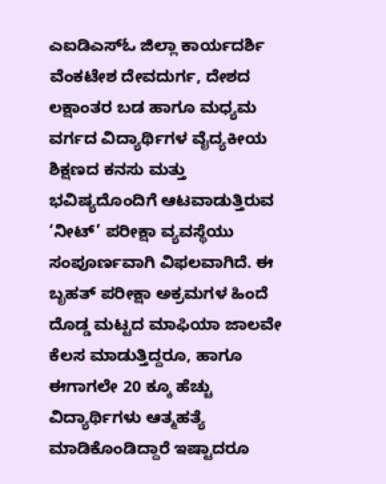ಎಐಡಿಎಸ್ಓ ಜಿಲ್ಲಾ ಕಾರ್ಯದರ್ಶಿ ವೆಂಕಟೇಶ ದೇವದುರ್ಗ, ದೇಶದ ಲಕ್ಷಾಂತರ ಬಡ ಹಾಗೂ ಮಧ್ಯಮ ವರ್ಗದ ವಿದ್ಯಾರ್ಥಿಗಳ ವೈದ್ಯಕೀಯ ಶಿಕ್ಷಣದ ಕನಸು ಮತ್ತು ಭವಿಷ್ಯದೊಂದಿಗೆ ಆಟವಾಡುತ್ತಿರುವ ‘ನೀಟ್’ ಪರೀಕ್ಷಾ ವ್ಯವಸ್ಥೆಯು ಸಂಪೂರ್ಣವಾಗಿ ವಿಫಲವಾಗಿದೆ. ಈ ಬೃಹತ್ ಪರೀಕ್ಷಾ ಅಕ್ರಮಗಳ ಹಿಂದೆ ದೊಡ್ಡ ಮಟ್ಟದ ಮಾಫಿಯಾ ಜಾಲವೇ ಕೆಲಸ ಮಾಡುತ್ತಿದ್ದರೂ, ಹಾಗೂ ಈಗಾಗಲೇ 20 ಕ್ಕೂ ಹೆಚ್ಚು ವಿದ್ಯಾರ್ಥಿಗಳು ಆತ್ಮಹತ್ಯೆ ಮಾಡಿಕೊಂಡಿದ್ದಾರೆ ಇಷ್ಟಾದರೂ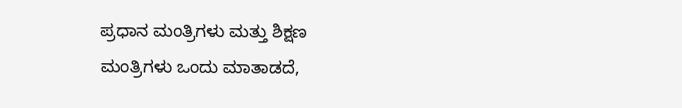ಪ್ರಧಾನ ಮಂತ್ರಿಗಳು ಮತ್ತು ಶಿಕ್ಷಣ ಮಂತ್ರಿಗಳು ಒಂದು ಮಾತಾಡದೆ,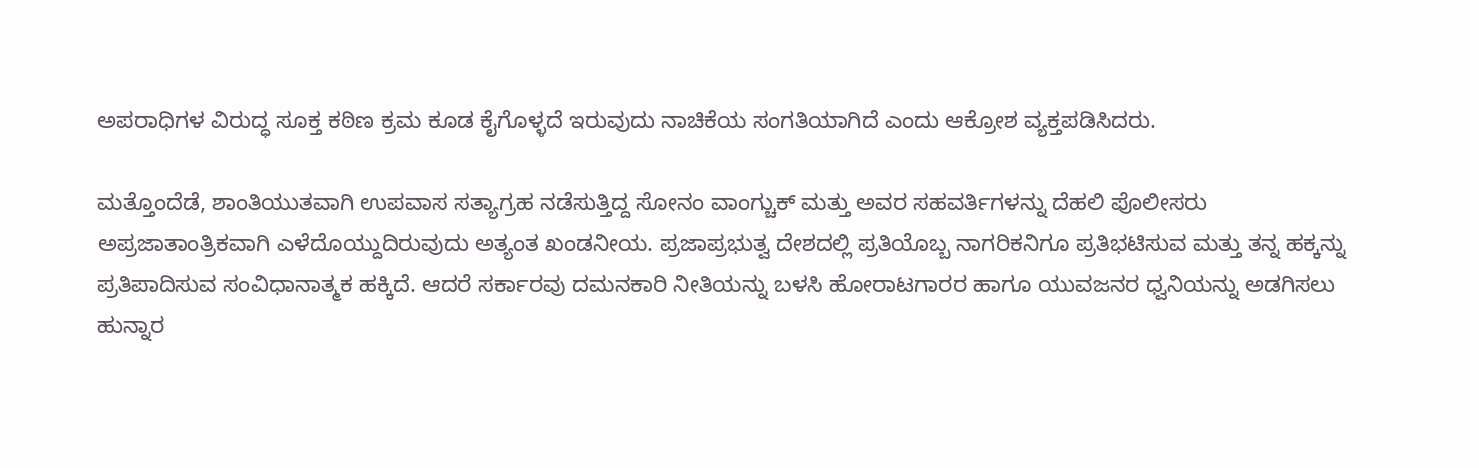ಅಪರಾಧಿಗಳ ವಿರುದ್ಧ ಸೂಕ್ತ ಕಠಿಣ ಕ್ರಮ ಕೂಡ ಕೈಗೊಳ್ಳದೆ ಇರುವುದು ನಾಚಿಕೆಯ ಸಂಗತಿಯಾಗಿದೆ ಎಂದು ಆಕ್ರೋಶ ವ್ಯಕ್ತಪಡಿಸಿದರು.

ಮತ್ತೊಂದೆಡೆ, ಶಾಂತಿಯುತವಾಗಿ ಉಪವಾಸ ಸತ್ಯಾಗ್ರಹ ನಡೆಸುತ್ತಿದ್ದ ಸೋನಂ ವಾಂಗ್ಚುಕ್ ಮತ್ತು ಅವರ ಸಹವರ್ತಿಗಳನ್ನು ದೆಹಲಿ ಪೊಲೀಸರು ಅಪ್ರಜಾತಾಂತ್ರಿಕವಾಗಿ ಎಳೆದೊಯ್ದುದಿರುವುದು ಅತ್ಯಂತ ಖಂಡನೀಯ. ಪ್ರಜಾಪ್ರಭುತ್ವ ದೇಶದಲ್ಲಿ ಪ್ರತಿಯೊಬ್ಬ ನಾಗರಿಕನಿಗೂ ಪ್ರತಿಭಟಿಸುವ ಮತ್ತು ತನ್ನ ಹಕ್ಕನ್ನು ಪ್ರತಿಪಾದಿಸುವ ಸಂವಿಧಾನಾತ್ಮಕ ಹಕ್ಕಿದೆ. ಆದರೆ ಸರ್ಕಾರವು ದಮನಕಾರಿ ನೀತಿಯನ್ನು ಬಳಸಿ ಹೋರಾಟಗಾರರ ಹಾಗೂ ಯುವಜನರ ಧ್ವನಿಯನ್ನು ಅಡಗಿಸಲು ಹುನ್ನಾರ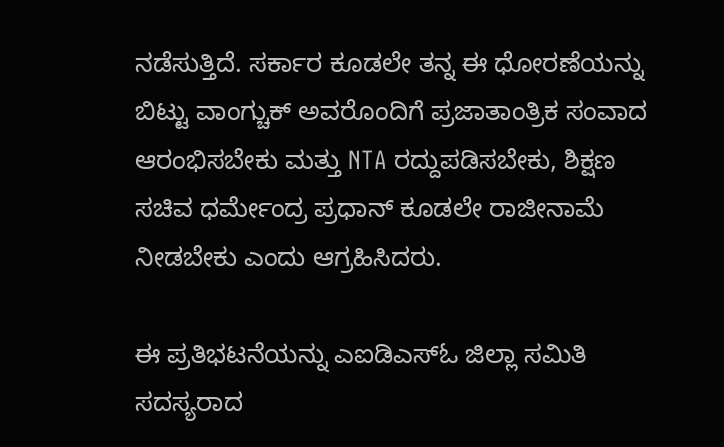ನಡೆಸುತ್ತಿದೆ. ಸರ್ಕಾರ ಕೂಡಲೇ ತನ್ನ ಈ ಧೋರಣೆಯನ್ನು ಬಿಟ್ಟು ವಾಂಗ್ಚುಕ್ ಅವರೊಂದಿಗೆ ಪ್ರಜಾತಾಂತ್ರಿಕ ಸಂವಾದ ಆರಂಭಿಸಬೇಕು ಮತ್ತು NTA ರದ್ದುಪಡಿಸಬೇಕು, ಶಿಕ್ಷಣ ಸಚಿವ ಧರ್ಮೇಂದ್ರ ಪ್ರಧಾನ್ ಕೂಡಲೇ ರಾಜೀನಾಮೆ ನೀಡಬೇಕು ಎಂದು ಆಗ್ರಹಿಸಿದರು.

ಈ ಪ್ರತಿಭಟನೆಯನ್ನು ಎಐಡಿಎಸ್ಓ ಜಿಲ್ಲಾ ಸಮಿತಿ ಸದಸ್ಯರಾದ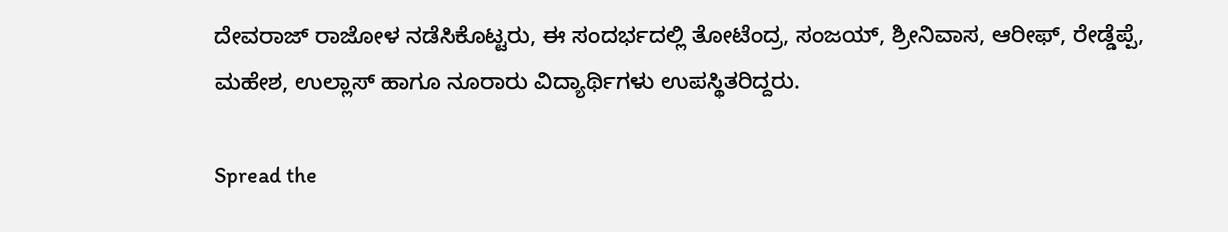ದೇವರಾಜ್ ರಾಜೋಳ ನಡೆಸಿಕೊಟ್ಟರು, ಈ ಸಂದರ್ಭದಲ್ಲಿ ತೋಟೆಂದ್ರ, ಸಂಜಯ್, ಶ್ರೀನಿವಾಸ, ಆರೀಫ್, ರೇಡ್ಡೆಪ್ಪೆ, ಮಹೇಶ, ಉಲ್ಲಾಸ್ ಹಾಗೂ ನೂರಾರು ವಿದ್ಯಾರ್ಥಿಗಳು ಉಪಸ್ಥಿತರಿದ್ದರು.

Spread the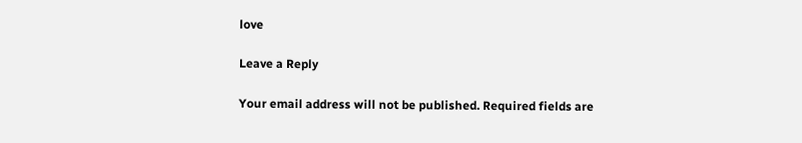love

Leave a Reply

Your email address will not be published. Required fields are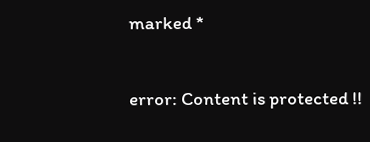marked *

error: Content is protected !!